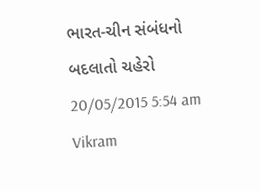ભારત-ચીન સંબંધનો બદલાતો ચહેરો 20/05/2015 5:54 am Vikram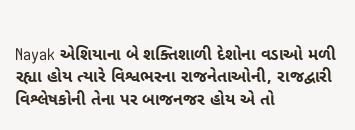Nayak એશિયાના બે શક્તિશાળી દેશોના વડાઓ મળી રહ્યા હોય ત્યારે વિશ્વભરના રાજનેતાઓની, રાજદ્વારી વિશ્લેષકોની તેના પર બાજનજર હોય એ તો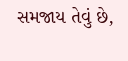સમજાય તેવું છે,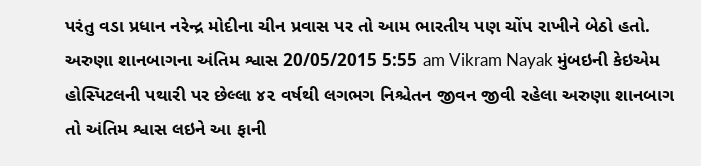પરંતુ વડા પ્રધાન નરેન્દ્ર મોદીના ચીન પ્રવાસ પર તો આમ ભારતીય પણ ચોંપ રાખીને બેઠો હતો.
અરુણા શાનબાગના અંતિમ શ્વાસ 20/05/2015 5:55 am Vikram Nayak મુંબઇની કેઇએમ હોસ્પિટલની પથારી પર છેલ્લા ૪૨ વર્ષથી લગભગ નિશ્ચેતન જીવન જીવી રહેલા અરુણા શાનબાગ તો અંતિમ શ્વાસ લઇને આ ફાની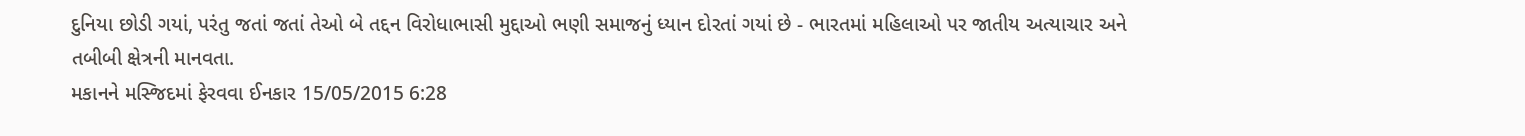દુનિયા છોડી ગયાં, પરંતુ જતાં જતાં તેઓ બે તદ્દન વિરોધાભાસી મુદ્દાઓ ભણી સમાજનું ધ્યાન દોરતાં ગયાં છે - ભારતમાં મહિલાઓ પર જાતીય અત્યાચાર અને તબીબી ક્ષેત્રની માનવતા.
મકાનને મસ્જિદમાં ફેરવવા ઈનકાર 15/05/2015 6:28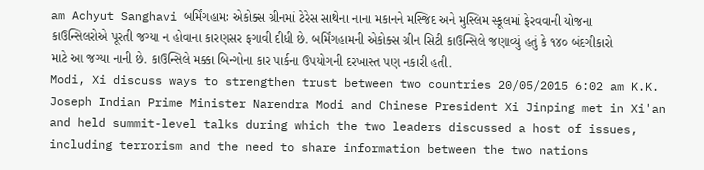am Achyut Sanghavi બર્મિંગહામઃ એકોક્સ ગ્રીનમાં ટેરેસ સાથેના નાના મકાનને મસ્જિદ અને મુસ્લિમ સ્કૂલમાં ફેરવવાની યોજના કાઉન્સિલરોએ પૂરતી જગ્યા ન હોવાના કારણસર ફગાવી દીધી છે. બર્મિંગહામની એકોક્સ ગ્રીન સિટી કાઉન્સિલે જણાવ્યું હતું કે ૧૪૦ બંદગીકારો માટે આ જગ્યા નાની છે. કાઉન્સિલે મક્કા બિન્ગોના કાર પાર્કના ઉપયોગની દરખાસ્ત પણ નકારી હતી.
Modi, Xi discuss ways to strengthen trust between two countries 20/05/2015 6:02 am K.K. Joseph Indian Prime Minister Narendra Modi and Chinese President Xi Jinping met in Xi'an and held summit-level talks during which the two leaders discussed a host of issues, including terrorism and the need to share information between the two nations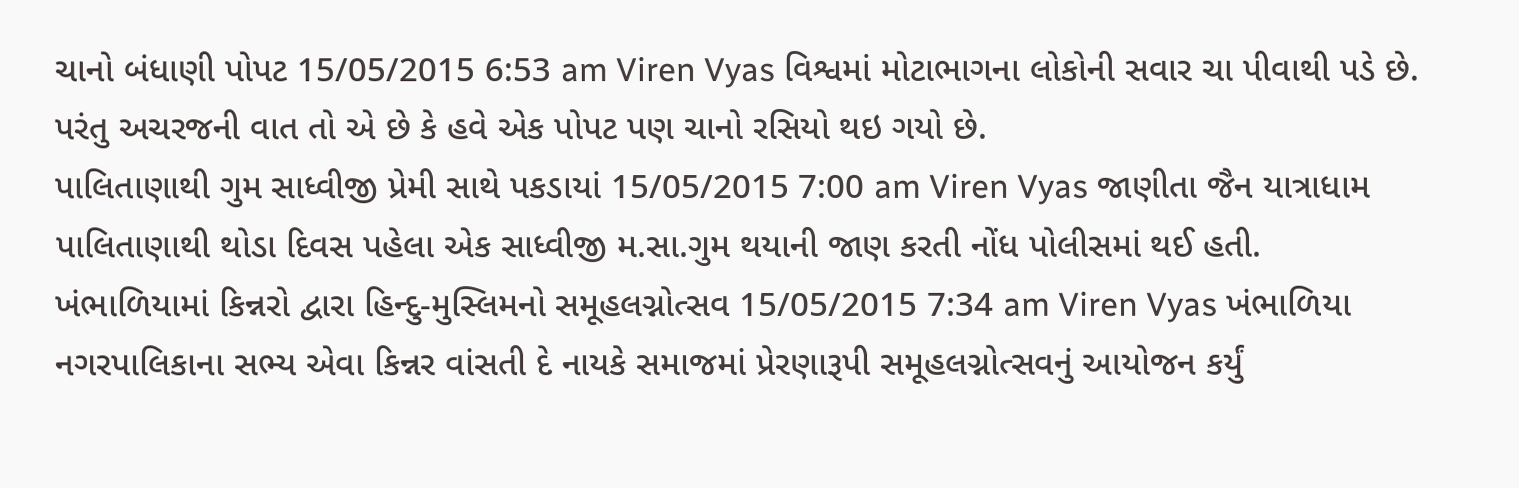ચાનો બંધાણી પોપટ 15/05/2015 6:53 am Viren Vyas વિશ્વમાં મોટાભાગના લોકોની સવાર ચા પીવાથી પડે છે. પરંતુ અચરજની વાત તો એ છે કે હવે એક પોપટ પણ ચાનો રસિયો થઇ ગયો છે.
પાલિતાણાથી ગુમ સાધ્વીજી પ્રેમી સાથે પકડાયાં 15/05/2015 7:00 am Viren Vyas જાણીતા જૈન યાત્રાધામ પાલિતાણાથી થોડા દિવસ પહેલા એક સાધ્વીજી મ.સા.ગુમ થયાની જાણ કરતી નોંધ પોલીસમાં થઈ હતી.
ખંભાળિયામાં કિન્નરો દ્વારા હિન્દુ-મુસ્લિમનો સમૂહલગ્નોત્સવ 15/05/2015 7:34 am Viren Vyas ખંભાળિયા નગરપાલિકાના સભ્ય એવા કિન્નર વાંસતી દે નાયકે સમાજમાં પ્રેરણારૂપી સમૂહલગ્નોત્સવનું આયોજન કર્યું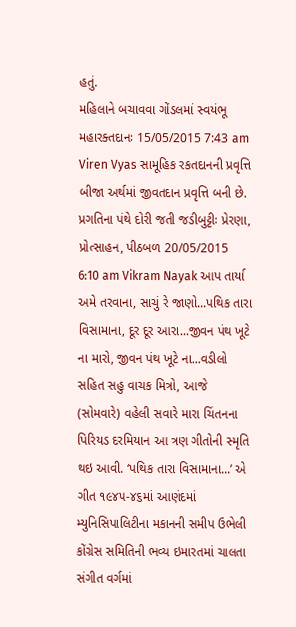હતું.
મહિલાને બચાવવા ગોંડલમાં સ્વયંભૂ મહારક્તદાનઃ 15/05/2015 7:43 am Viren Vyas સામૂહિક રકતદાનની પ્રવૃત્તિ બીજા અર્થમાં જીવતદાન પ્રવૃત્તિ બની છે.
પ્રગતિના પંથે દોરી જતી જડીબુટ્ટીઃ પ્રેરણા, પ્રોત્સાહન, પીઠબળ 20/05/2015 6:10 am Vikram Nayak આપ તાર્યા અમે તરવાના, સાચું રે જાણો...પથિક તારા વિસામાના, દૂર દૂર આરા...જીવન પંથ ખૂટે ના મારો, જીવન પંથ ખૂટે ના...વડીલો સહિત સહુ વાચક મિત્રો, આજે (સોમવારે) વહેલી સવારે મારા ચિંતનના પિરિયડ દરમિયાન આ ત્રણ ગીતોની સ્મૃતિ થઇ આવી. ‘પથિક તારા વિસામાના...’ એ ગીત ૧૯૪૫-૪૬માં આણંદમાં મ્યુનિસિપાલિટીના મકાનની સમીપ ઉભેલી કોંગ્રેસ સમિતિની ભવ્ય ઇમારતમાં ચાલતા સંગીત વર્ગમાં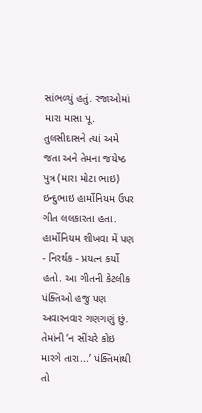સાંભળ્યું હતું. રજાઓમાં મારા માસા પૂ. તુલસીદાસને ત્યાં અમે જતા અને તેમના જયેષ્ઠ પુત્ર (મારા મોટા ભાઇ) ઇન્દુભાઇ હાર્મોનિયમ ઉપર ગીત લલકારતા હતા. હાર્મોનિયમ શીખવા મેં પણ - નિરર્થક - પ્રયત્ન કર્યો હતો. આ ગીતની કેટલીક પંક્તિઓ હજુ પણ અવારનવાર ગણગણું છું. તેમાંની ‘ન સીંચરે કોઇ મારગે તારા...’ પંક્તિમાંથી તો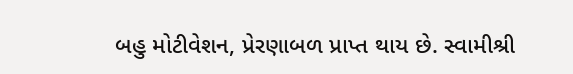બહુ મોટીવેશન, પ્રેરણાબળ પ્રાપ્ત થાય છે. સ્વામીશ્રી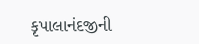કૃપાલાનંદજીની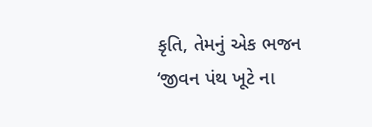કૃતિ, તેમનું એક ભજન ‘જીવન પંથ ખૂટે ના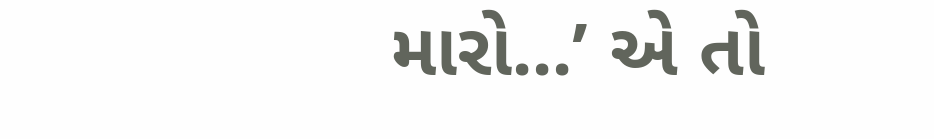મારો...’ એ તો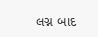લગ્ન બાદ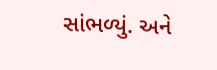સાંભળ્યું. અને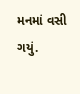મનમાં વસી ગયું.